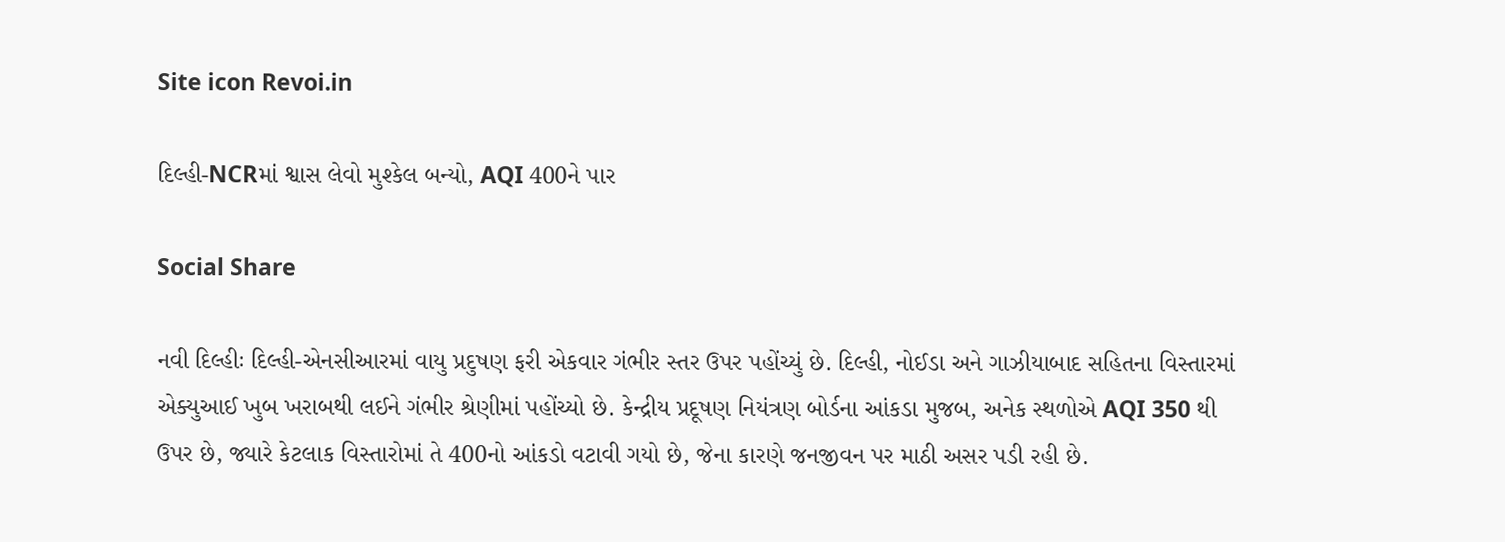Site icon Revoi.in

દિલ્હી-NCRમાં શ્વાસ લેવો મુશ્કેલ બન્યો, AQI 400ને પાર

Social Share

નવી દિલ્હીઃ દિલ્હી-એનસીઆરમાં વાયુ પ્રદુષણ ફરી એકવાર ગંભીર સ્તર ઉપર પહોંચ્યું છે. દિલ્હી, નોઈડા અને ગાઝીયાબાદ સહિતના વિસ્તારમાં એક્યુઆઈ ખુબ ખરાબથી લઈને ગંભીર શ્રેણીમાં પહોંચ્યો છે. કેન્દ્રીય પ્રદૂષણ નિયંત્રણ બોર્ડના આંકડા મુજબ, અનેક સ્થળોએ AQI 350 થી ઉપર છે, જ્યારે કેટલાક વિસ્તારોમાં તે 400નો આંકડો વટાવી ગયો છે, જેના કારણે જનજીવન પર માઠી અસર પડી રહી છે.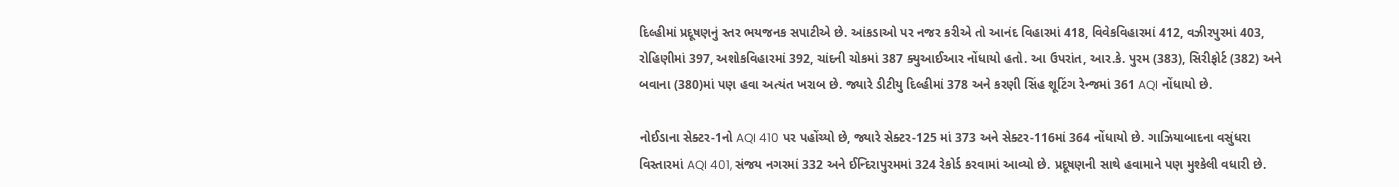દિલ્હીમાં પ્રદૂષણનું સ્તર ભયજનક સપાટીએ છે. આંકડાઓ પર નજર કરીએ તો આનંદ વિહારમાં 418, વિવેકવિહારમાં 412, વઝીરપુરમાં 403, રોહિણીમાં 397, અશોકવિહારમાં 392, ચાંદની ચોકમાં 387 ક્યુઆઈઆર નોંધાયો હતો. આ ઉપરાંત, આર.કે. પુરમ (383), સિરીફોર્ટ (382) અને બવાના (380)માં પણ હવા અત્યંત ખરાબ છે. જ્યારે ડીટીયુ દિલ્હીમાં 378 અને કરણી સિંહ શૂટિંગ રેન્જમાં 361 AQI નોંધાયો છે.

નોઈડાના સેક્ટર-1નો AQI 410 પર પહોંચ્યો છે, જ્યારે સેક્ટર-125 માં 373 અને સેક્ટર-116માં 364 નોંધાયો છે. ગાઝિયાબાદના વસુંધરા વિસ્તારમાં AQI 401, સંજય નગરમાં 332 અને ઈન્દિરાપુરમમાં 324 રેકોર્ડ કરવામાં આવ્યો છે. પ્રદૂષણની સાથે હવામાને પણ મુશ્કેલી વધારી છે.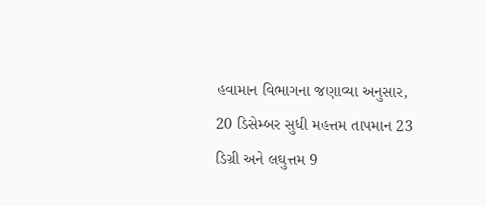હવામાન વિભાગના જણાવ્યા અનુસાર, 20 ડિસેમ્બર સુધી મહત્તમ તાપમાન 23 ડિગ્રી અને લઘુત્તમ 9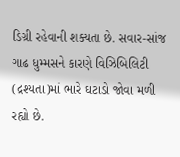ડિગ્રી રહેવાની શક્યતા છે. સવાર-સાંજ ગાઢ ધુમ્મસને કારણે વિઝિબિલિટી (દ્રશ્યતા)માં ભારે ઘટાડો જોવા મળી રહ્યો છે.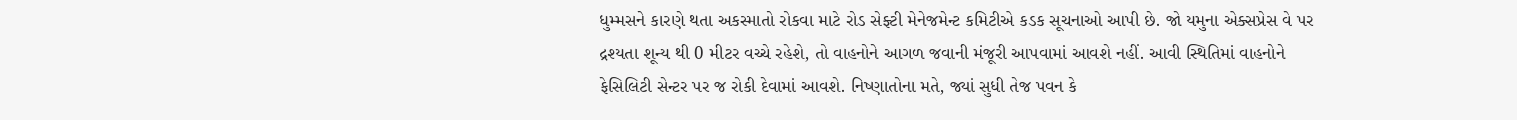ધુમ્મસને કારણે થતા અકસ્માતો રોકવા માટે રોડ સેફ્ટી મેનેજમેન્ટ કમિટીએ કડક સૂચનાઓ આપી છે. જો યમુના એક્સપ્રેસ વે પર દ્રશ્યતા શૂન્ય થી 0 મીટર વચ્ચે રહેશે, તો વાહનોને આગળ જવાની મંજૂરી આપવામાં આવશે નહીં. આવી સ્થિતિમાં વાહનોને ફેસિલિટી સેન્ટર પર જ રોકી દેવામાં આવશે. નિષ્ણાતોના મતે, જ્યાં સુધી તેજ પવન કે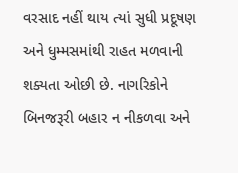વરસાદ નહીં થાય ત્યાં સુધી પ્રદૂષણ અને ધુમ્મસમાંથી રાહત મળવાની શક્યતા ઓછી છે. નાગરિકોને બિનજરૂરી બહાર ન નીકળવા અને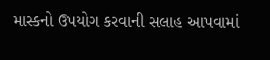માસ્કનો ઉપયોગ કરવાની સલાહ આપવામાં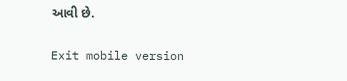આવી છે.

Exit mobile version